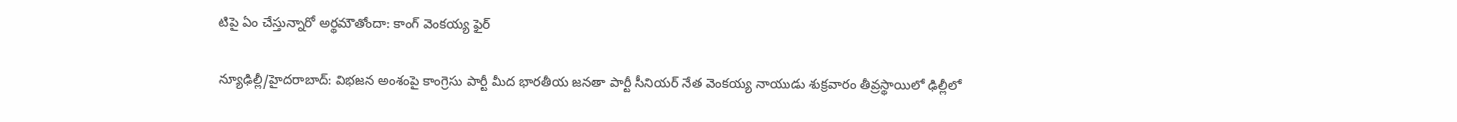టిపై ఏం చేస్తున్నారో అర్థమౌతోందా: కాంగ్ వెంకయ్య ఫైర్

న్యూఢిల్లీ/హైదరాబాద్: విభజన అంశంపై కాంగ్రెసు పార్టీ మీద భారతీయ జనతా పార్టీ సీనియర్ నేత వెంకయ్య నాయుడు శుక్రవారం తీవ్రస్థాయిలో ఢిల్లీలో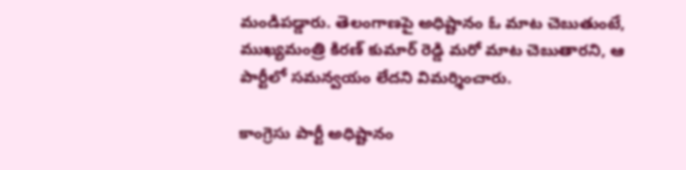మండిపడ్డారు. తెలంగాణపై అధిష్టానం ఓ మాట చెబుతుంటే, ముఖ్యమంత్రి కిరణ్ కుమార్ రెడ్డి మరో మాట చెబుతారని, ఆ పార్టీలో సమన్వయం లేదని విమర్శించారు.

కాంగ్రెసు పార్టీ అధిష్టానం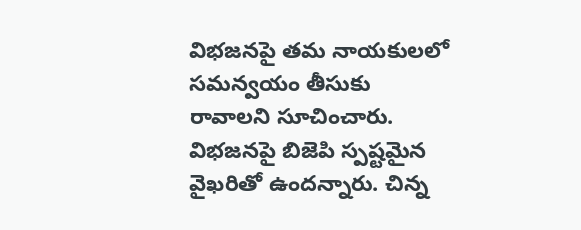విభజనపై తమ నాయకులలో సమన్వయం తీసుకు రావాలని సూచించారు. విభజనపై బిజెపి స్పష్టమైన వైఖరితో ఉందన్నారు. చిన్న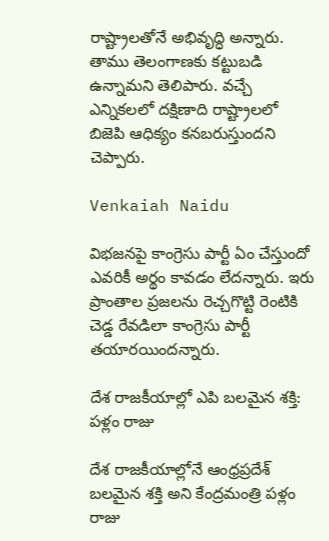రాష్ట్రాలతోనే అభివృద్ధి అన్నారు. తాము తెలంగాణకు కట్టుబడి ఉన్నామని తెలిపారు. వచ్చే ఎన్నికలలో దక్షిణాది రాష్ట్రాలలో బిజెపి ఆధిక్యం కనబరుస్తుందని చెప్పారు.

Venkaiah Naidu

విభజనపై కాంగ్రెసు పార్టీ ఏం చేస్తుందో ఎవరికీ అర్థం కావడం లేదన్నారు. ఇరు ప్రాంతాల ప్రజలను రెచ్చగొట్టి రెంటికి చెడ్డ రేవడిలా కాంగ్రెసు పార్టీ తయారయిందన్నారు.

దేశ రాజకీయాల్లో ఎపి బలమైన శక్తి: పళ్లం రాజు

దేశ రాజకీయాల్లోనే ఆంధ్రప్రదేశ్ బలమైన శక్తి అని కేంద్రమంత్రి పళ్లం రాజు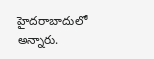హైదరాబాదులో అన్నారు.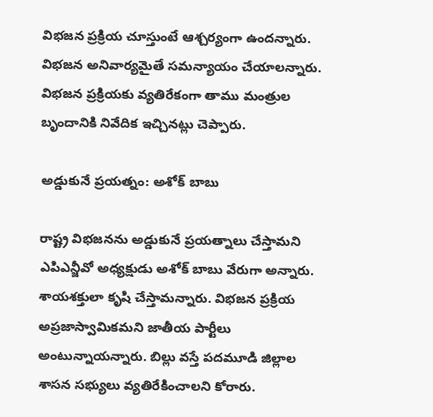విభజన ప్రక్రియ చూస్తుంటే ఆశ్చర్యంగా ఉందన్నారు. విభజన అనివార్యమైతే సమన్యాయం చేయాలన్నారు. విభజన ప్రక్రియకు వ్యతిరేకంగా తాము మంత్రుల బృందానికి నివేదిక ఇచ్చినట్లు చెప్పారు.

అడ్డుకునే ప్రయత్నం: అశోక్ బాబు

రాష్ట్ర విభజనను అడ్డుకునే ప్రయత్నాలు చేస్తామని ఎపిఎన్జీవో అధ్యక్షుడు అశోక్ బాబు వేరుగా అన్నారు. శాయశక్తులా కృషి చేస్తామన్నారు. విభజన ప్రక్రియ అప్రజాస్వామికమని జాతీయ పార్టీలు అంటున్నాయన్నారు. బిల్లు వస్తే పదమూడి జిల్లాల శాసన సభ్యులు వ్యతిరేకించాలని కోరారు.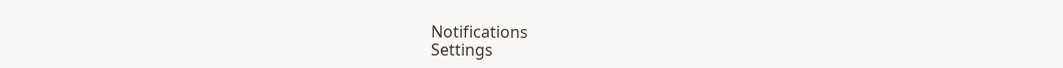Notifications
Settings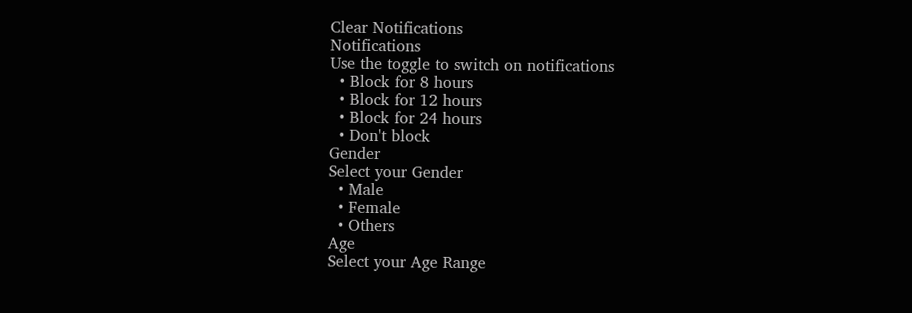Clear Notifications
Notifications
Use the toggle to switch on notifications
  • Block for 8 hours
  • Block for 12 hours
  • Block for 24 hours
  • Don't block
Gender
Select your Gender
  • Male
  • Female
  • Others
Age
Select your Age Range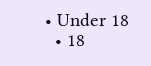• Under 18
  • 18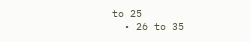to 25
  • 26 to 35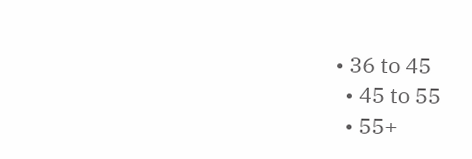• 36 to 45
  • 45 to 55
  • 55+